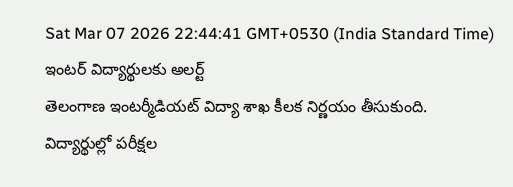Sat Mar 07 2026 22:44:41 GMT+0530 (India Standard Time)
ఇంటర్ విద్యార్థులకు అలర్ట్
తెలంగాణ ఇంటర్మీడియట్ విద్యా శాఖ కీలక నిర్ణయం తీసుకుంది. విద్యార్థుల్లో పరీక్షల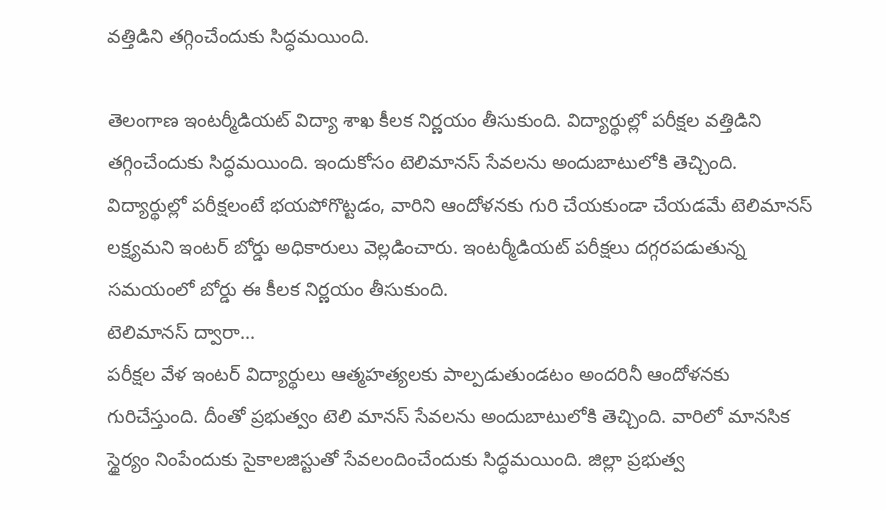వత్తిడిని తగ్గించేందుకు సిద్ధమయింది.

తెలంగాణ ఇంటర్మీడియట్ విద్యా శాఖ కీలక నిర్ణయం తీసుకుంది. విద్యార్థుల్లో పరీక్షల వత్తిడిని తగ్గించేందుకు సిద్ధమయింది. ఇందుకోసం టెలిమానస్ సేవలను అందుబాటులోకి తెచ్చింది. విద్యార్థుల్లో పరీక్షలంటే భయపోగొట్టడం, వారిని ఆందోళనకు గురి చేయకుండా చేయడమే టెలిమానస్ లక్ష్యమని ఇంటర్ బోర్డు అధికారులు వెల్లడించారు. ఇంటర్మీడియట్ పరీక్షలు దగ్గరపడుతున్న సమయంలో బోర్డు ఈ కీలక నిర్ణయం తీసుకుంది.
టెలిమానస్ ద్వారా...
పరీక్షల వేళ ఇంటర్ విద్యార్థులు ఆత్మహత్యలకు పాల్పడుతుండటం అందరినీ ఆందోళనకు గురిచేస్తుంది. దీంతో ప్రభుత్వం టెలి మానస్ సేవలను అందుబాటులోకి తెచ్చింది. వారిలో మానసిక స్థైర్యం నింపేందుకు సైకాలజిస్టుతో సేవలందించేందుకు సిద్ధమయింది. జిల్లా ప్రభుత్వ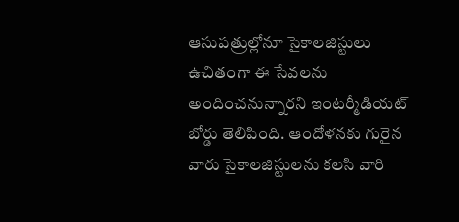ఆసుపత్రుల్లోనూ సైకాలజిస్టులు ఉచితంగా ఈ సేవలను అందించనున్నారని ఇంటర్మీడియట్ బోర్డు తెలిపింది. ఆందోళనకు గురైన వారు సైకాలజిస్టులను కలసి వారి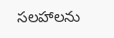సలహాలను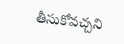తీసుకోవచ్చని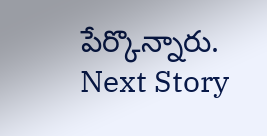పేర్కొన్నారు.
Next Story